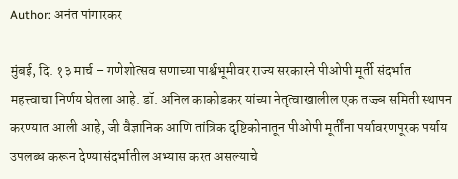Author: अनंत पांगारकर

मुंबई, दि. १३ मार्च – गणेशोत्सव सणाच्या पार्श्वभूमीवर राज्य सरकारने पीओपी मूर्ती संदर्भात महत्त्वाचा निर्णय घेतला आहे. डॉ. अनिल काकोडकर यांच्या नेतृत्वाखालील एक तज्ज्ञ समिती स्थापन करण्यात आली आहे, जी वैज्ञानिक आणि तांत्रिक दृष्टिकोनातून पीओपी मूर्तींना पर्यावरणपूरक पर्याय उपलब्ध करून देण्यासंदर्भातील अभ्यास करत असल्याचे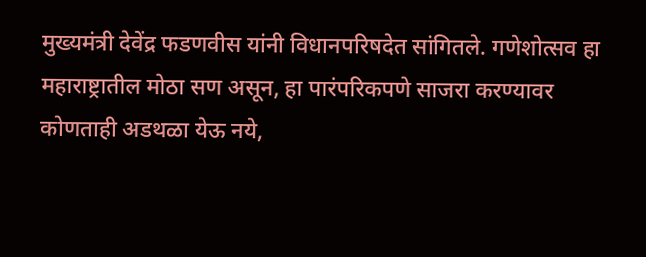मुख्यमंत्री देवेंद्र फडणवीस यांनी विधानपरिषदेत सांगितले. गणेशोत्सव हा महाराष्ट्रातील मोठा सण असून, हा पारंपरिकपणे साजरा करण्यावर कोणताही अडथळा येऊ नये,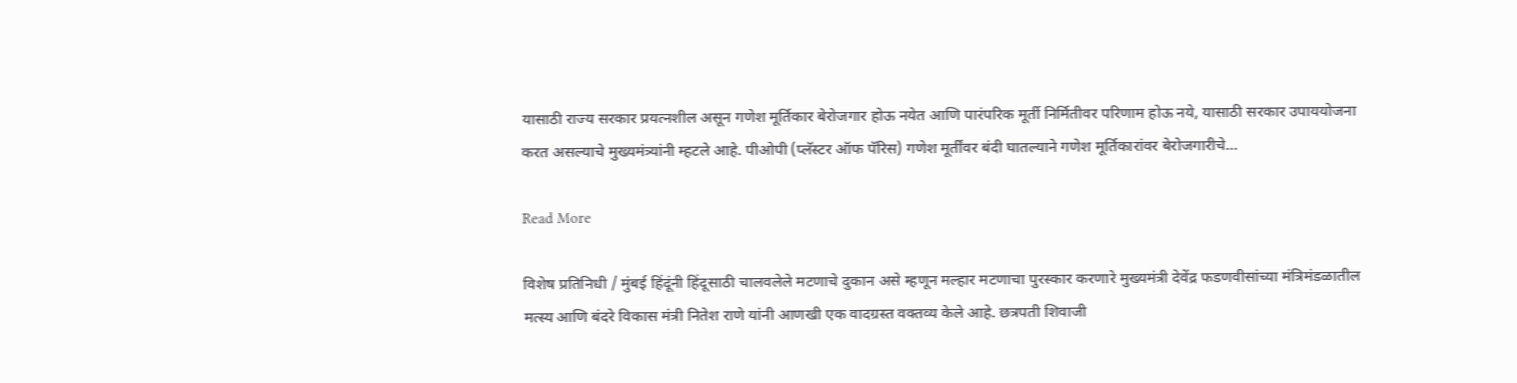यासाठी राज्य सरकार प्रयत्नशील असून गणेश मूर्तिकार बेरोजगार होऊ नयेत आणि पारंपरिक मूर्ती निर्मितीवर परिणाम होऊ नये, यासाठी सरकार उपाययोजना करत असल्याचे मुख्यमंत्र्यांनी म्हटले आहे. पीओपी (प्लॅस्टर ऑफ पॅरिस) गणेश मूर्तींवर बंदी घातल्याने गणेश मूर्तिकारांवर बेरोजगारीचे…

Read More

विशेष प्रतिनिधी / मुंबई हिंदूंनी हिंदूसाठी चालवलेले मटणाचे दुकान असे म्हणून मल्हार मटणाचा पुरस्कार करणारे मुख्यमंत्री देवेंद्र फडणवीसांच्या मंत्रिमंडळातील मत्स्य आणि बंदरे विकास मंत्री नितेश राणे यांनी आणखी एक वादग्रस्त वक्तव्य केले आहे. छत्रपती शिवाजी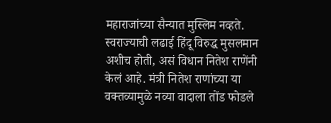महाराजांच्या सैन्यात मुस्लिम नव्हते. स्वराज्याची लढाई हिंदू विरुद्ध मुसलमान अशीच होती, असं विधान नितेश राणेंनी केलं आहे. मंत्री नितेश राणांच्या या वक्तव्यामुळे नव्या वादाला तोंड फोडले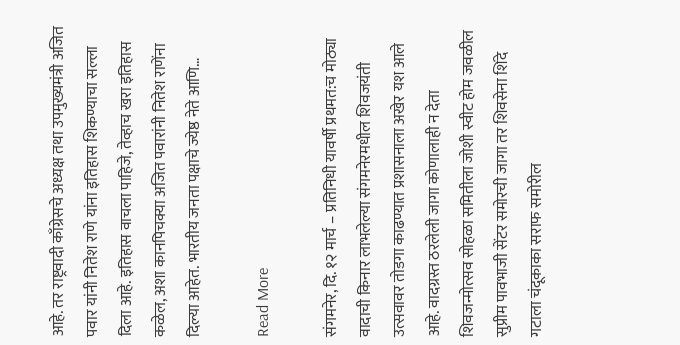आहे. तर राष्ट्रवादी काँग्रेसचे अध्यक्ष तथा उपमुख्यमंत्री अजित पवार यांनी नितेश राणे यांना इतिहास शिकण्याचा सल्ला दिला आहे. इतिहास वाचला पाहिजे, तेव्हाच खरा इतिहास कळेल, अशा कानपिचक्या अजित पवारांनी नितेश राणेंना दिल्या आहेत. भारतीय जनता पक्षाचे ज्येष्ठ नेते आणि…

Read More

संगमनेर, दि. १२ मार्च – प्रतिनिधी यावर्षी प्रथमत:च मोठ्या वादाची किनार लाभलेल्या संगमनेरमधील शिवजयंती उत्सवावर तोडगा काढण्यात प्रशासनाला अखेर यश आले आहे. वादग्रस्त ठरलेली जागा कोणालाही न देता शिवजन्मोत्सव सोहळा समितीला जोशी स्वीट होम जवळील सुप्रीम पावभाजी सेंटर समोरची जागा तर शिवसेना शिंदे गटाला चंदूकाका सराफ समोरील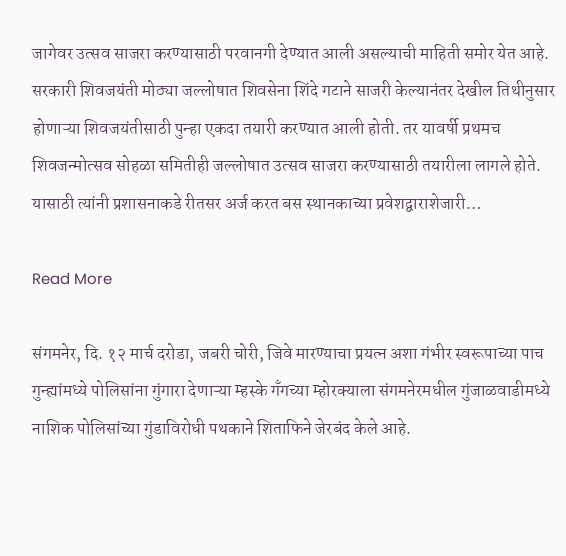जागेवर उत्सव साजरा करण्यासाठी परवानगी देण्यात आली असल्याची माहिती समोर येत आहे. सरकारी शिवजयंती मोठ्या जल्लोषात शिवसेना शिंदे गटाने साजरी केल्यानंतर देखील तिथीनुसार होणाऱ्या शिवजयंतीसाठी पुन्हा एकदा तयारी करण्यात आली होती. तर यावर्षी प्रथमच शिवजन्मोत्सव सोहळा समितीही जल्लोषात उत्सव साजरा करण्यासाठी तयारीला लागले होते. यासाठी त्यांनी प्रशासनाकडे रीतसर अर्ज करत बस स्थानकाच्या प्रवेशद्वाराशेजारी…

Read More

संगमनेर, दि. १२ मार्च दरोडा, जबरी चोरी, जिवे मारण्याचा प्रयत्न अशा गंभीर स्वरूपाच्या पाच गुन्ह्यांमध्ये पोलिसांना गुंगारा देणाऱ्या म्हस्के गँगच्या म्होरक्याला संगमनेरमधील गुंजाळवाडीमध्ये नाशिक पोलिसांच्या गुंडाविरोधी पथकाने शिताफिने जेरबंद केले आहे.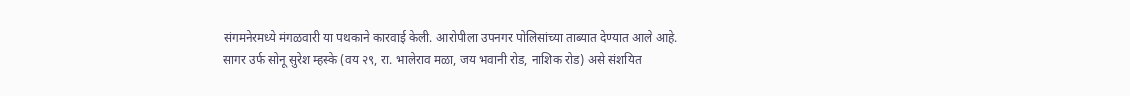संगमनेरमध्ये मंगळवारी या पथकाने कारवाई केली. आरोपीला उपनगर पोलिसांच्या ताब्यात देण्यात आले आहे. सागर उर्फ सोनू सुरेश म्हस्के (वय २९, रा. भालेराव मळा, जय भवानी रोड, नाशिक रोड) असे संशयित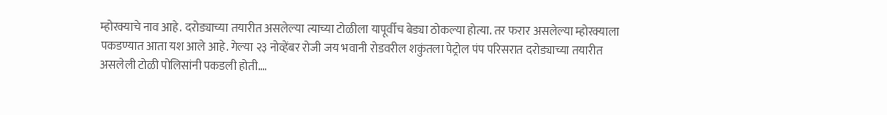म्होरक्याचे नाव आहे. दरोड्याच्या तयारीत असलेल्या त्याच्या टोळीला यापूर्वीच बेड्या ठोकल्या होत्या. तर फरार असलेल्या म्होरक्याला पकडण्यात आता यश आले आहे. गेल्या २३ नोव्हेंबर रोजी जय भवानी रोडवरील शकुंतला पेट्रोल पंप परिसरात दरोड्याच्या तयारीत असलेली टोळी पोलिसांनी पकडली होती.…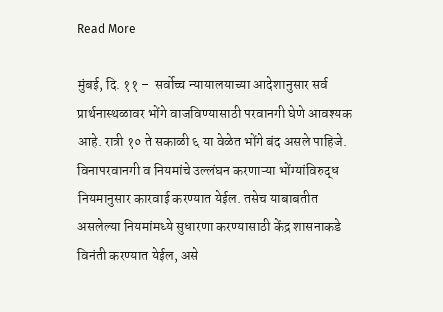Read More

मुंबई, दि. ११ –  सर्वोच्च न्यायालयाच्या आदेशानुसार सर्व प्रार्थनास्थळावर भोंगे वाजविण्यासाठी परवानगी घेणे आवश्यक आहे. रात्री १० ते सकाळी ६ या वेळेत भोंगे बंद असले पाहिजे. विनापरवानगी व नियमांचे उल्लंघन करणाऱ्या भोंग्यांविरुद्ध नियमानुसार कारवाई करण्यात येईल. तसेच याबाबतीत असलेल्या नियमांमध्ये सुधारणा करण्यासाठी केंद्र शासनाकडे विनंती करण्यात येईल, असे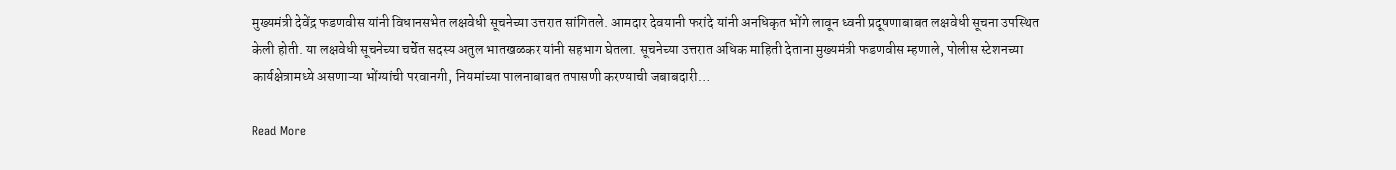मुख्यमंत्री देवेंद्र फडणवीस यांनी विधानसभेत लक्षवेधी सूचनेच्या उत्तरात सांगितले. आमदार देवयानी फरांदे यांनी अनधिकृत भोंगे लावून ध्वनी प्रदूषणाबाबत लक्षवेधी सूचना उपस्थित केली होती. या लक्षवेधी सूचनेच्या चर्चेत सदस्य अतुल भातखळकर यांनी सहभाग घेतला. सूचनेच्या उत्तरात अधिक माहिती देताना मुख्यमंत्री फडणवीस म्हणाले, पोलीस स्टेशनच्या कार्यक्षेत्रामध्ये असणाऱ्या भोंग्यांची परवानगी, नियमांच्या पालनाबाबत तपासणी करण्याची जबाबदारी…

Read More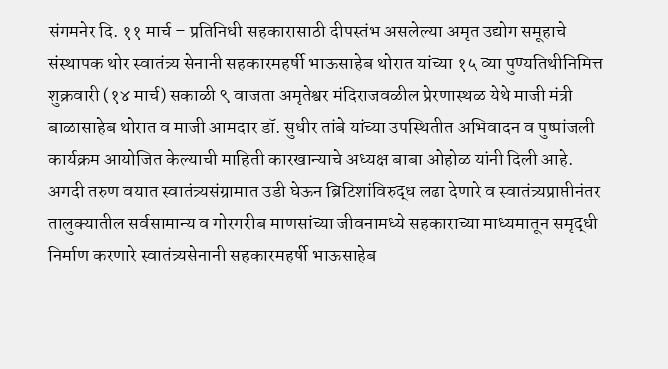संगमनेर दि. ११ मार्च – प्रतिनिधी सहकारासाठी दीपस्तंभ असलेल्या अमृत उद्योग समूहाचे संस्थापक थोर स्वातंत्र्य सेनानी सहकारमहर्षी भाऊसाहेब थोरात यांच्या १५ व्या पुण्यतिथीनिमित्त शुक्रवारी (१४ मार्च) सकाळी ९ वाजता अमृतेश्वर मंदिराजवळील प्रेरणास्थळ येथे माजी मंत्री बाळासाहेब थोरात व माजी आमदार डॉ. सुधीर तांबे यांच्या उपस्थितीत अभिवादन व पुष्पांजली कार्यक्रम आयोजित केल्याची माहिती कारखान्याचे अध्यक्ष बाबा ओहोळ यांनी दिली आहे. अगदी तरुण वयात स्वातंत्र्यसंग्रामात उडी घेऊन ब्रिटिशांविरुद्ध लढा देणारे व स्वातंत्र्यप्राप्तीनंतर तालुक्यातील सर्वसामान्य व गोरगरीब माणसांच्या जीवनामध्ये सहकाराच्या माध्यमातून समृद्धी निर्माण करणारे स्वातंत्र्यसेनानी सहकारमहर्षी भाऊसाहेब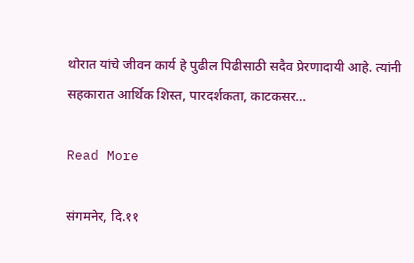थोरात यांचे जीवन कार्य हे पुढील पिढीसाठी सदैव प्रेरणादायी आहे. त्यांनी सहकारात आर्थिक शिस्त, पारदर्शकता, काटकसर…

Read More

संगमनेर, दि.११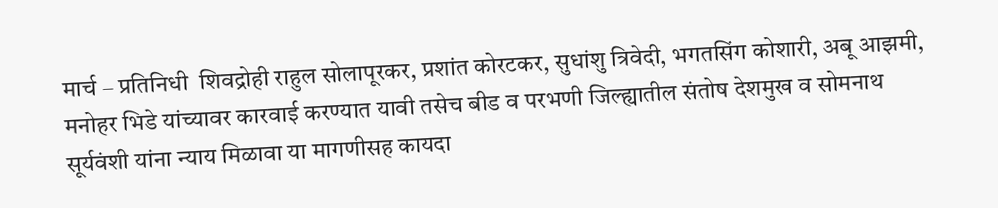मार्च – प्रतिनिधी  शिवद्रोही राहुल सोलापूरकर, प्रशांत कोरटकर, सुधांशु त्रिवेदी, भगतसिंग कोशारी, अबू आझमी, मनोहर भिडे यांच्यावर कारवाई करण्यात यावी तसेच बीड व परभणी जिल्ह्यातील संतोष देशमुख व सोमनाथ सूर्यवंशी यांना न्याय मिळावा या मागणीसह कायदा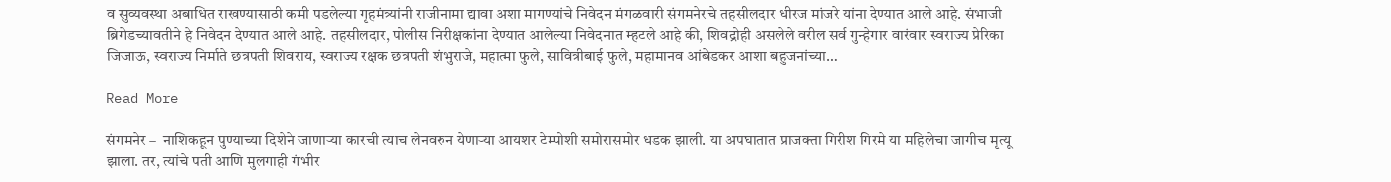व सुव्यवस्था अबाधित राखण्यासाठी कमी पडलेल्या गृहमंत्र्यांनी राजीनामा द्यावा अशा मागण्यांचे निवेदन मंगळवारी संगमनेरचे तहसीलदार धीरज मांजरे यांना देण्यात आले आहे. संभाजी ब्रिगेडच्यावतीने हे निवेदन देण्यात आले आहे. तहसीलदार, पोलीस निरीक्षकांना देण्यात आलेल्या निवेदनात म्हटले आहे की, शिवद्रोही असलेले वरील सर्व गुन्हेगार वारंवार स्वराज्य प्रेरिका जिजाऊ, स्वराज्य निर्माते छत्रपती शिवराय, स्वराज्य रक्षक छत्रपती शंभुराजे, महात्मा फुले, सावित्रीबाई फुले, महामानव आंबेडकर आशा बहुजनांच्या…

Read More

संगमनेर –  नाशिकहून पुण्याच्या दिशेने जाणार्‍या कारची त्याच लेनवरुन येणार्‍या आयशर टेम्पोशी समोरासमोर धडक झाली. या अपघातात प्राजक्ता गिरीश गिरमे या महिलेचा जागीच मृत्यू झाला. तर, त्यांचे पती आणि मुलगाही गंभीर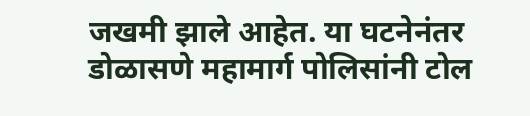जखमी झाले आहेत. या घटनेनंतर डोळासणे महामार्ग पोलिसांनी टोल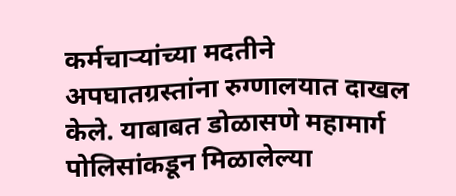कर्मचार्‍यांच्या मदतीने अपघातग्रस्तांना रुग्णालयात दाखल केले. याबाबत डोळासणे महामार्ग पोलिसांकडून मिळालेल्या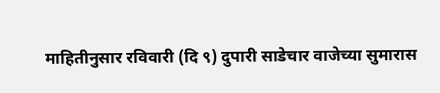माहितीनुसार रविवारी (दि ९) दुपारी साडेचार वाजेच्या सुमारास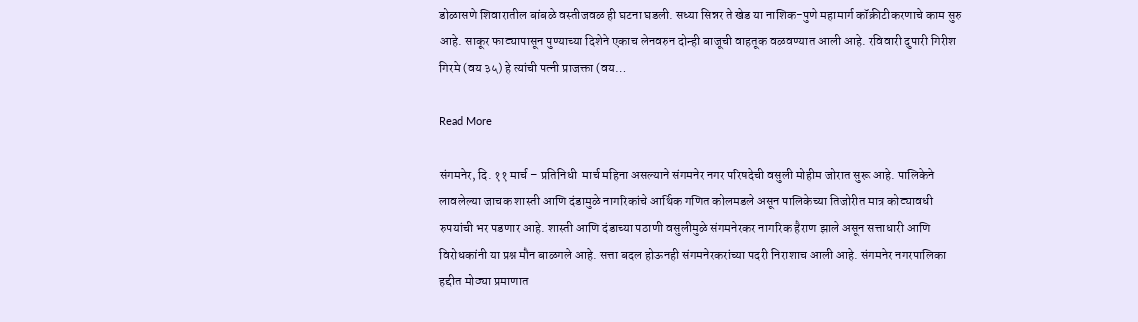डोळासणे शिवारातील बांबळे वस्तीजवळ ही घटना घडली. सध्या सिन्नर ते खेड या नाशिक-पुणे महामार्ग कॉक्रीटीकरणाचे काम सुरु आहे. साकूर फाट्यापासून पुण्याच्या दिशेने एकाच लेनवरुन दोन्ही बाजूची वाहतूक वळवण्यात आली आहे. रविवारी दुपारी गिरीश गिरमे (वय ३५) हे त्यांची पत्नी प्राजक्ता (वय…

Read More

संगमनेर, दि. ११ मार्च – प्रतिनिधी  मार्च महिना असल्याने संगमनेर नगर परिषदेची वसुली मोहीम जोरात सुरू आहे. पालिकेने लावलेल्या जाचक शास्ती आणि दंडामुळे नागरिकांचे आर्थिक गणित कोलमडले असून पालिकेच्या तिजोरीत मात्र कोट्यावधी रुपयांची भर पडणार आहे. शास्ती आणि दंडाच्या पठाणी वसुलीमुळे संगमनेरकर नागरिक हैराण झाले असून सत्ताधारी आणि विरोधकांनी या प्रश्न मौन बाळगले आहे. सत्ता बदल होऊनही संगमनेरकरांच्या पदरी निराशाच आली आहे. संगमनेर नगरपालिका हद्दीत मोठ्या प्रमाणात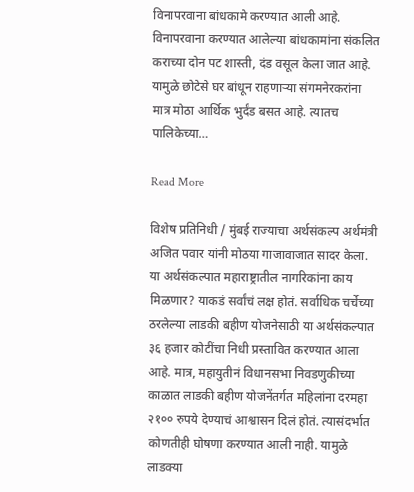विनापरवाना बांधकामे करण्यात आली आहे. विनापरवाना करण्यात आलेल्या बांधकामांना संकलित कराच्या दोन पट शास्ती, दंड वसूल केला जात आहे. यामुळे छोटेसे घर बांधून राहणाऱ्या संगमनेरकरांना मात्र मोठा आर्थिक भुर्दंड बसत आहे. त्यातच पालिकेच्या…

Read More

विशेष प्रतिनिधी / मुंबई राज्याचा अर्थसंकल्प अर्थमंत्री अजित पवार यांनी मोठया गाजावाजात सादर केला. या अर्थसंकल्पात महाराष्ट्रातील नागरिकांना काय मिळणार? याकडं सर्वांचं लक्ष होतं. सर्वाधिक चर्चेच्या ठरलेल्या लाडकी बहीण योजनेसाठी या अर्थसंकल्पात ३६ हजार कोटींचा निधी प्रस्तावित करण्यात आला आहे. मात्र, महायुतीनं विधानसभा निवडणुकीच्या काळात लाडकी बहीण योजनेंतर्गत महिलांना दरमहा २१०० रुपये देण्याचं आश्वासन दिलं होतं. त्यासंदर्भात कोणतीही घोषणा करण्यात आली नाही. यामुळे लाडक्या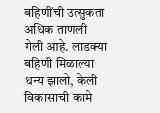बहिणींची उत्सुकता अधिक ताणली गेली आहे. लाडक्या बहिणी मिळाल्या धन्य झालो, केली विकासाची कामे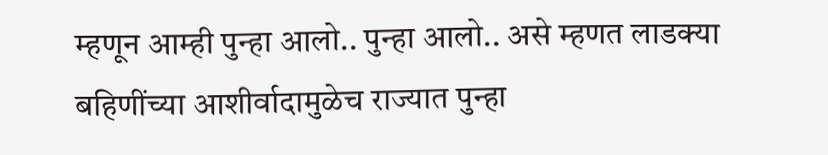म्हणून आम्ही पुन्हा आलो.. पुन्हा आलो.. असे म्हणत लाडक्या बहि‍णींच्या आशीर्वादामुळेच राज्यात पुन्हा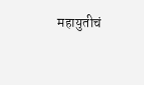महायुतीचं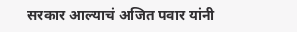सरकार आल्याचं अजित पवार यांनी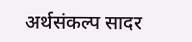अर्थसंकल्प सादर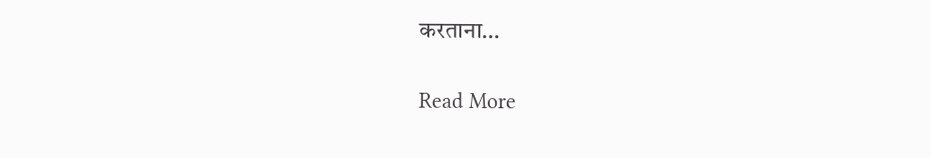करताना…

Read More